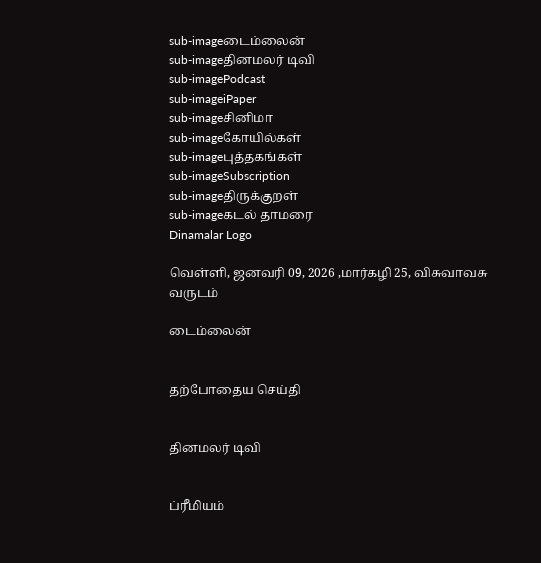sub-imageடைம்லைன்
sub-imageதினமலர் டிவி
sub-imagePodcast
sub-imageiPaper
sub-imageசினிமா
sub-imageகோயில்கள்
sub-imageபுத்தகங்கள்
sub-imageSubscription
sub-imageதிருக்குறள்
sub-imageகடல் தாமரை
Dinamalar Logo

வெள்ளி, ஜனவரி 09, 2026 ,மார்கழி 25, விசுவாவசு வருடம்

டைம்லைன்


தற்போதைய செய்தி


தினமலர் டிவி


ப்ரீமியம்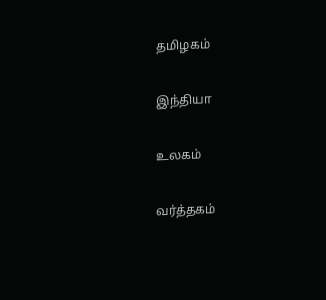தமிழகம்


இந்தியா


உலகம்


வர்த்தகம்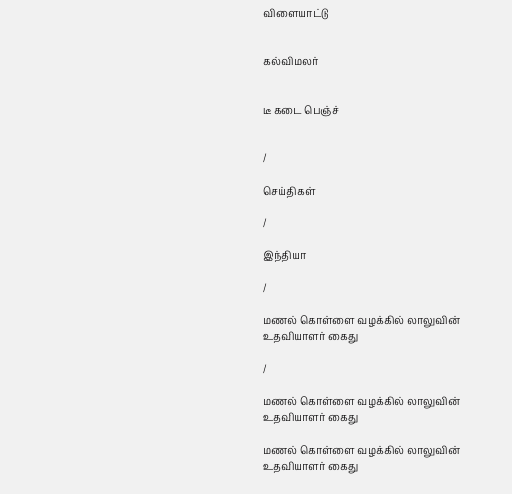விளையாட்டு


கல்விமலர்


டீ கடை பெஞ்ச்


/

செய்திகள்

/

இந்தியா

/

மணல் கொள்ளை வழக்கில் லாலுவின் உதவியாளர் கைது

/

மணல் கொள்ளை வழக்கில் லாலுவின் உதவியாளர் கைது

மணல் கொள்ளை வழக்கில் லாலுவின் உதவியாளர் கைது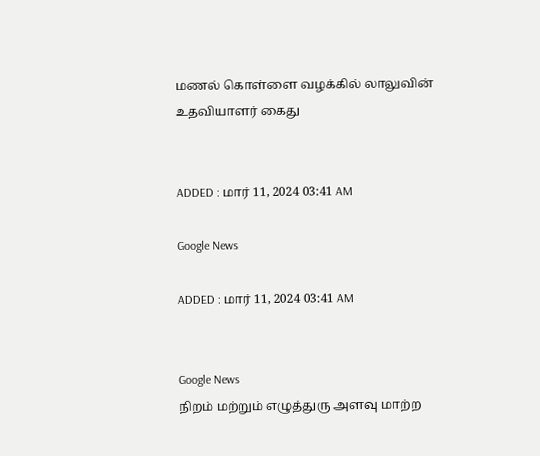மணல் கொள்ளை வழக்கில் லாலுவின் உதவியாளர் கைது


ADDED : மார் 11, 2024 03:41 AM

Google News

ADDED : மார் 11, 2024 03:41 AM


Google News
நிறம் மற்றும் எழுத்துரு அளவு மாற்ற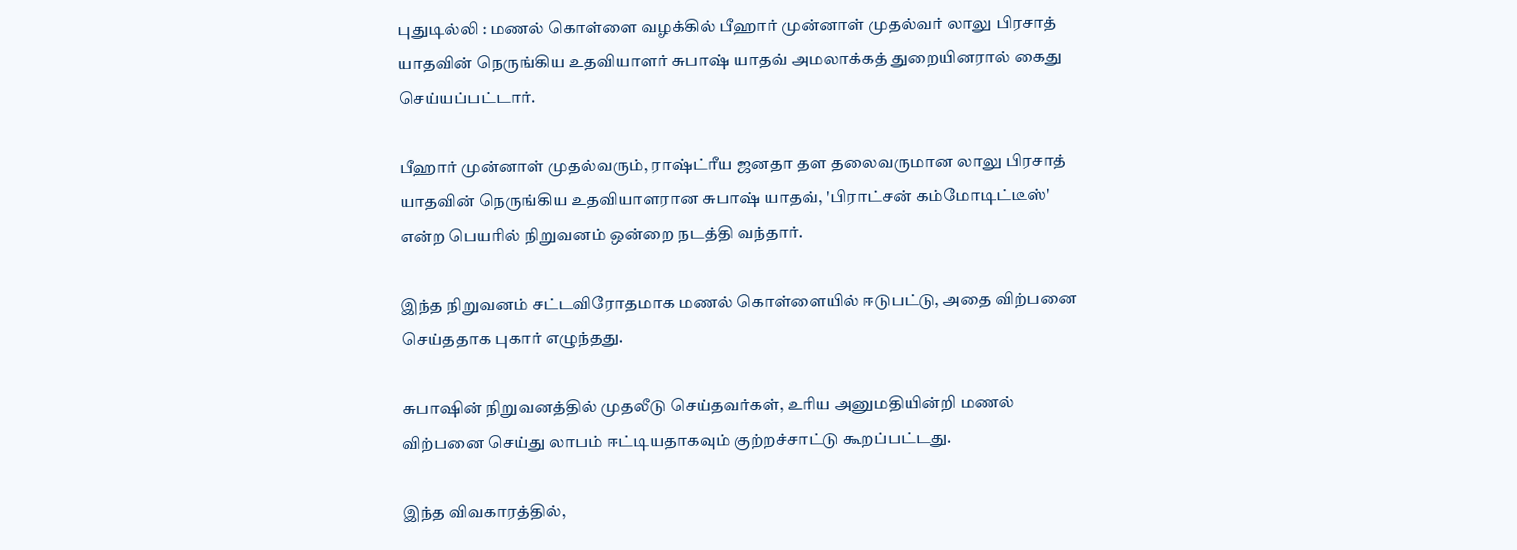புதுடில்லி : மணல் கொள்ளை வழக்கில் பீஹார் முன்னாள் முதல்வர் லாலு பிரசாத் யாதவின் நெருங்கிய உதவியாளர் சுபாஷ் யாதவ் அமலாக்கத் துறையினரால் கைது செய்யப்பட்டார்.

பீஹார் முன்னாள் முதல்வரும், ராஷ்ட்ரீய ஜனதா தள தலைவருமான லாலு பிரசாத் யாதவின் நெருங்கிய உதவியாளரான சுபாஷ் யாதவ், 'பிராட்சன் கம்மோடிட்டீஸ்' என்ற பெயரில் நிறுவனம் ஒன்றை நடத்தி வந்தார்.

இந்த நிறுவனம் சட்டவிரோதமாக மணல் கொள்ளையில் ஈடுபட்டு, அதை விற்பனை செய்ததாக புகார் எழுந்தது.

சுபாஷின் நிறுவனத்தில் முதலீடு செய்தவர்கள், உரிய அனுமதியின்றி மணல் விற்பனை செய்து லாபம் ஈட்டியதாகவும் குற்றச்சாட்டு கூறப்பட்டது.

இந்த விவகாரத்தில்,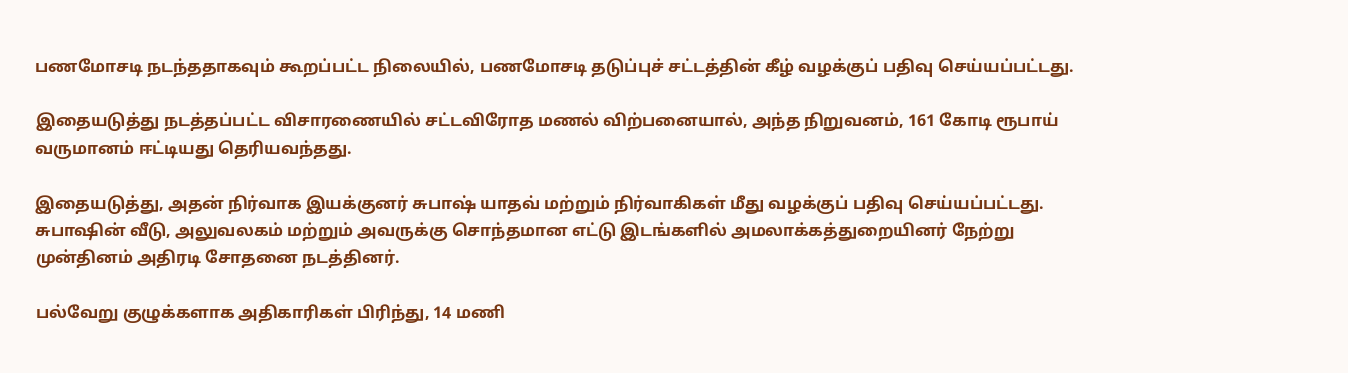பணமோசடி நடந்ததாகவும் கூறப்பட்ட நிலையில், பணமோசடி தடுப்புச் சட்டத்தின் கீழ் வழக்குப் பதிவு செய்யப்பட்டது.

இதையடுத்து நடத்தப்பட்ட விசாரணையில் சட்டவிரோத மணல் விற்பனையால், அந்த நிறுவனம், 161 கோடி ரூபாய் வருமானம் ஈட்டியது தெரியவந்தது.

இதையடுத்து, அதன் நிர்வாக இயக்குனர் சுபாஷ் யாதவ் மற்றும் நிர்வாகிகள் மீது வழக்குப் பதிவு செய்யப்பட்டது. சுபாஷின் வீடு, அலுவலகம் மற்றும் அவருக்கு சொந்தமான எட்டு இடங்களில் அமலாக்கத்துறையினர் நேற்று முன்தினம் அதிரடி சோதனை நடத்தினர்.

பல்வேறு குழுக்களாக அதிகாரிகள் பிரிந்து, 14 மணி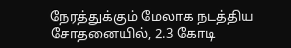நேரத்துக்கும் மேலாக நடத்திய சோதனையில், 2.3 கோடி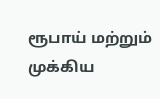ரூபாய் மற்றும் முக்கிய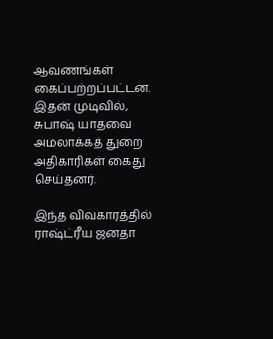ஆவணங்கள் கைப்பற்றப்பட்டன. இதன் முடிவில், சுபாஷ் யாதவை அமலாக்கத் துறை அதிகாரிகள் கைது செய்தனர்.

இந்த விவகாரத்தில் ராஷ்ட்ரீய ஜனதா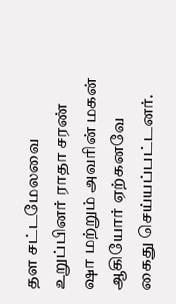தள சட்டமேலவை உறுப்பினர் ராதா சரண் ஷா மற்றும் அவரின் மகன் ஆகியோர் ஏற்கனவே கைது செய்யப்பட்டனர்.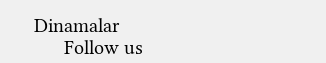Dinamalar
      Follow us